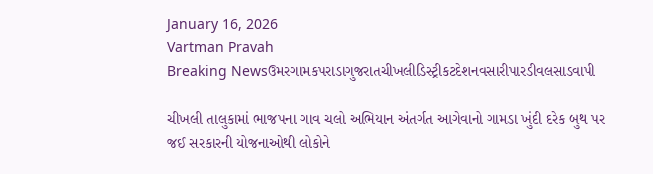January 16, 2026
Vartman Pravah
Breaking Newsઉમરગામકપરાડાગુજરાતચીખલીડિસ્ટ્રીકટદેશનવસારીપારડીવલસાડવાપી

ચીખલી તાલુકામાં ભાજપના ગાવ ચલો અભિયાન અંતર્ગત આગેવાનો ગામડા ખુંદી દરેક બુથ પર જઈ સરકારની યોજનાઓથી લોકોને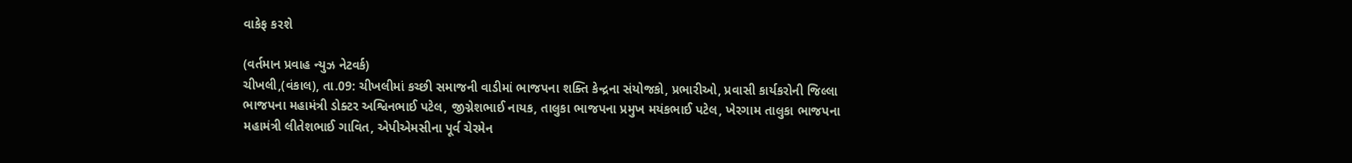વાકેફ કરશે

(વર્તમાન પ્રવાહ ન્‍યુઝ નેટવર્ક)
ચીખલી,(વંકાલ), તા.09: ચીખલીમાં કચ્‍છી સમાજની વાડીમાં ભાજપના શક્‍તિ કેન્‍દ્રના સંયોજકો, પ્રભારીઓ, પ્રવાસી કાર્યકરોની જિલ્લા ભાજપના મહામંત્રી ડોક્‍ટર અશ્વિનભાઈ પટેલ, જીગ્નેશભાઈ નાયક, તાલુકા ભાજપના પ્રમુખ મયંકભાઈ પટેલ, ખેરગામ તાલુકા ભાજપના મહામંત્રી લીતેશભાઈ ગાવિત, એપીએમસીના પૂર્વ ચેરમેન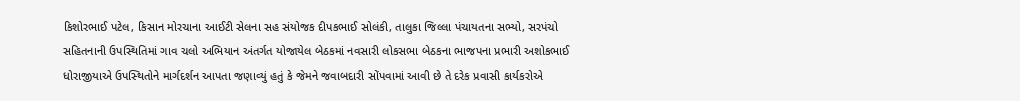કિશોરભાઈ પટેલ, કિસાન મોરચાના આઈટી સેલના સહ સંયોજક દીપકભાઈ સોલંકી, તાલુકા જિલ્લા પંચાયતના સભ્‍યો, સરપંચો સહિતનાની ઉપસ્‍થિતિમાં ગાવ ચલો અભિયાન અંતર્ગત યોજાયેલ બેઠકમાં નવસારી લોકસભા બેઠકના ભાજપના પ્રભારી અશોકભાઈ ધોરાજીયાએ ઉપસ્‍થિતોને માર્ગદર્શન આપતા જણાવ્‍યું હતું કે જેમને જવાબદારી સોંપવામાં આવી છે તે દરેક પ્રવાસી કાર્યકરોએ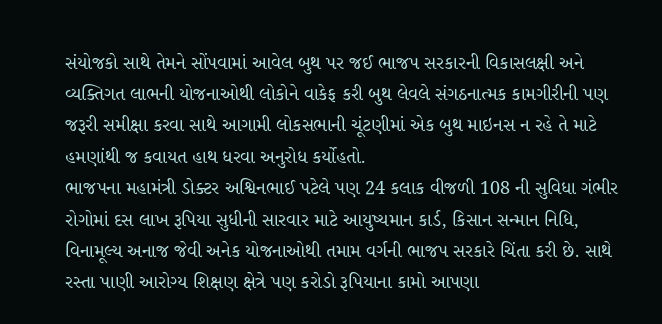સંયોજકો સાથે તેમને સોંપવામાં આવેલ બુથ પર જઈ ભાજપ સરકારની વિકાસલક્ષી અને વ્‍યક્‍તિગત લાભની યોજનાઓથી લોકોને વાકેફ કરી બુથ લેવલે સંગઠનાત્‍મક કામગીરીની પણ જરૂરી સમીક્ષા કરવા સાથે આગામી લોકસભાની ચૂંટણીમાં એક બુથ માઇનસ ન રહે તે માટે હમણાંથી જ કવાયત હાથ ધરવા અનુરોધ કર્યોહતો.
ભાજપના મહામંત્રી ડોક્‍ટર અશ્વિનભાઈ પટેલે પણ 24 કલાક વીજળી 108 ની સુવિધા ગંભીર રોગોમાં દસ લાખ રૂપિયા સુધીની સારવાર માટે આયુષ્‍યમાન કાર્ડ, કિસાન સન્‍માન નિધિ, વિનામૂલ્‍ય અનાજ જેવી અનેક યોજનાઓથી તમામ વર્ગની ભાજપ સરકારે ચિંતા કરી છે. સાથે રસ્‍તા પાણી આરોગ્‍ય શિક્ષણ ક્ષેત્રે પણ કરોડો રૂપિયાના કામો આપણા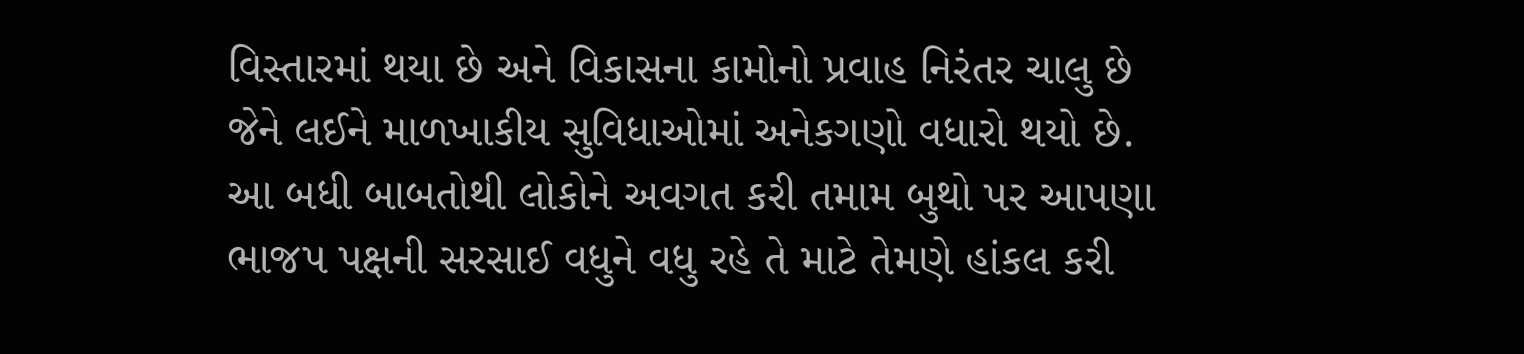વિસ્‍તારમાં થયા છે અને વિકાસના કામોનો પ્રવાહ નિરંતર ચાલુ છે જેને લઈને માળખાકીય સુવિધાઓમાં અનેકગણો વધારો થયો છે. આ બધી બાબતોથી લોકોને અવગત કરી તમામ બુથો પર આપણા ભાજપ પક્ષની સરસાઈ વધુને વધુ રહે તે માટે તેમણે હાંકલ કરી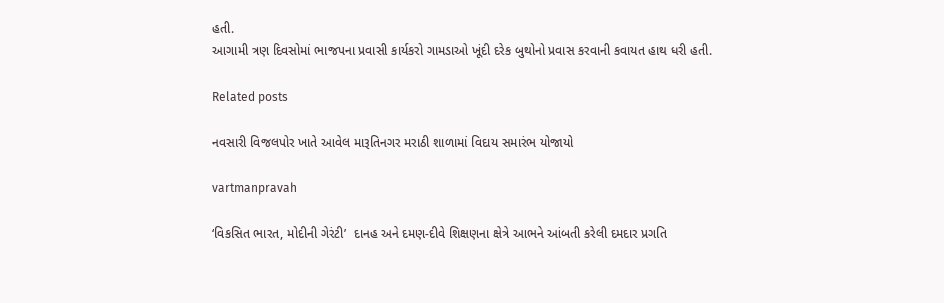હતી.
આગામી ત્રણ દિવસોમાં ભાજપના પ્રવાસી કાર્યકરો ગામડાઓ ખૂંદી દરેક બુથોનો પ્રવાસ કરવાની કવાયત હાથ ધરી હતી.

Related posts

નવસારી વિજલપોર ખાતે આવેલ મારૂતિનગર મરાઠી શાળામાં વિદાય સમારંભ યોજાયો

vartmanpravah

‘વિકસિત ભારત, મોદીની ગેરંટી’  દાનહ અને દમણ-દીવે શિક્ષણના ક્ષેત્રે આભને આંબતી કરેલી દમદાર પ્રગતિ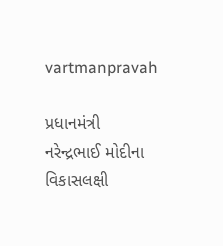vartmanpravah

પ્રધાનમંત્રી નરેન્‍દ્રભાઈ મોદીના વિકાસલક્ષી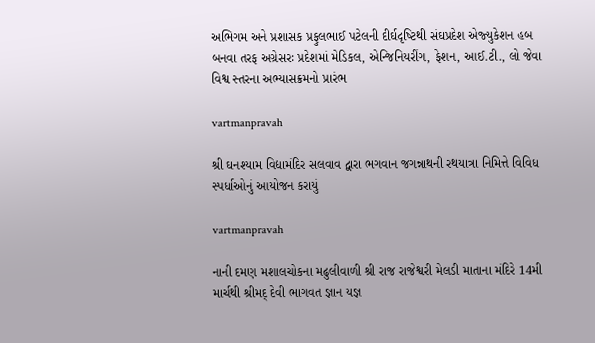અભિગમ અને પ્રશાસક પ્રફુલભાઈ પટેલની દીર્ઘદૃષ્‍ટિથી સંઘપ્રદેશ એજ્‍યુકેશન હબ બનવા તરફ અગ્રેસરઃ પ્રદેશમાં મેડિકલ, એન્‍જિનિયરીંગ, ફેશન, આઈ.ટી., લો જેવા વિશ્વ સ્‍તરના અભ્‍યાસક્રમનો પ્રારંભ

vartmanpravah

શ્રી ઘનશ્‍યામ વિદ્યામંદિર સલવાવ દ્વારા ભગવાન જગન્નાથની રથયાત્રા નિમિત્તે વિવિધ સ્‍પર્ધાઓનું આયોજન કરાયું

vartmanpravah

નાની દમણ મશાલચોકના મઢુલીવાળી શ્રી રાજ રાજેશ્વરી મેલડી માતાના મંદિરે 14મી માર્ચથી શ્રીમદ્‌ દેવી ભાગવત જ્ઞાન યજ્ઞ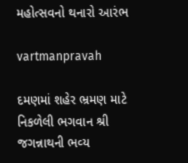મહોત્‍સવનો થનારો આરંભ

vartmanpravah

દમણમાં શહેર ભ્રમણ માટે નિકળેલી ભગવાન શ્રી જગન્નાથની ભવ્‍ય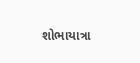શોભાયાત્રા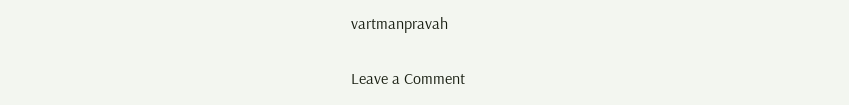vartmanpravah

Leave a Comment